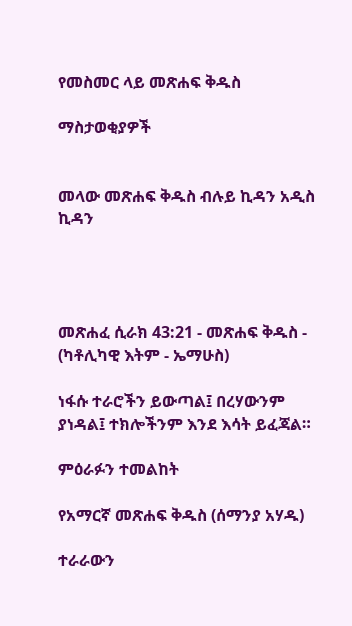የመስመር ላይ መጽሐፍ ቅዱስ

ማስታወቂያዎች


መላው መጽሐፍ ቅዱስ ብሉይ ኪዳን አዲስ ኪዳን




መጽሐፈ ሲራክ 43:21 - መጽሐፍ ቅዱስ - (ካቶሊካዊ እትም - ኤማሁስ)

ነፋሱ ተራሮችን ይውጣል፤ በረሃውንም ያነዳል፤ ተክሎችንም እንደ እሳት ይፈጃል።

ምዕራፉን ተመልከት

የአማርኛ መጽሐፍ ቅዱስ (ሰማንያ አሃዱ)

ተራራውን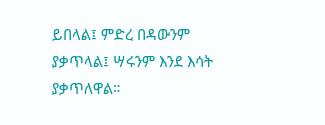ይበላል፤ ምድረ በዳውንም ያቃጥላል፤ ሣሩንም እንደ እሳት ያቃጥለዋል።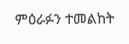ምዕራፉን ተመልከት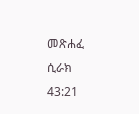መጽሐፈ ሲራክ 43:21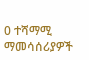0 ተሻማሚ ማመሳሰሪያዎች